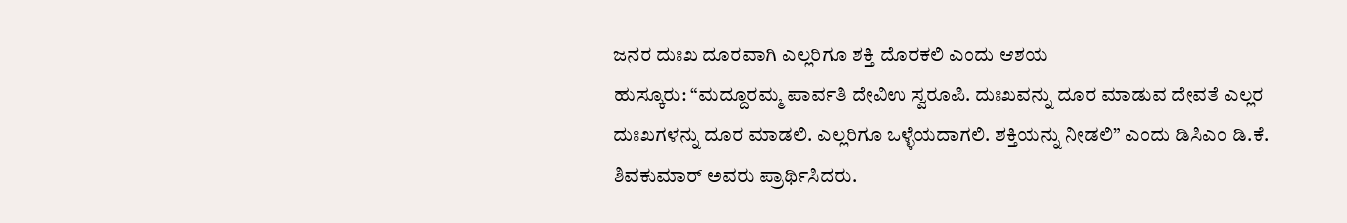ಜನರ ದುಃಖ ದೂರವಾಗಿ ಎಲ್ಲರಿಗೂ ಶಕ್ತಿ ದೊರಕಲಿ ಎಂದು ಆಶಯ
ಹುಸ್ಕೂರು: “ಮದ್ದೂರಮ್ಮ ಪಾರ್ವತಿ ದೇವಿಉ ಸ್ವರೂಪಿ. ದುಃಖವನ್ನು ದೂರ ಮಾಡುವ ದೇವತೆ ಎಲ್ಲರ ದುಃಖಗಳನ್ನು ದೂರ ಮಾಡಲಿ. ಎಲ್ಲರಿಗೂ ಒಳ್ಳೆಯದಾಗಲಿ. ಶಕ್ತಿಯನ್ನು ನೀಡಲಿ” ಎಂದು ಡಿಸಿಎಂ ಡಿ.ಕೆ. ಶಿವಕುಮಾರ್ ಅವರು ಪ್ರಾರ್ಥಿಸಿದರು.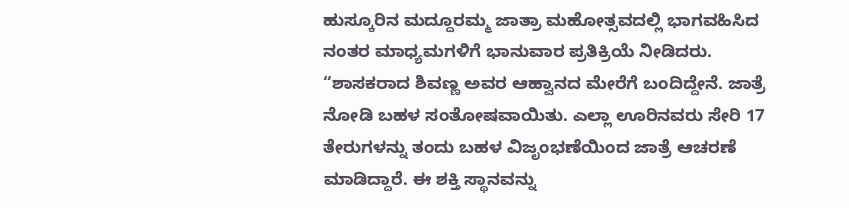ಹುಸ್ಕೂರಿನ ಮದ್ದೂರಮ್ಮ ಜಾತ್ರಾ ಮಹೋತ್ಸವದಲ್ಲಿ ಭಾಗವಹಿಸಿದ ನಂತರ ಮಾಧ್ಯಮಗಳಿಗೆ ಭಾನುವಾರ ಪ್ರತಿಕ್ರಿಯೆ ನೀಡಿದರು.
“ಶಾಸಕರಾದ ಶಿವಣ್ಣ ಅವರ ಆಹ್ವಾನದ ಮೇರೆಗೆ ಬಂದಿದ್ದೇನೆ. ಜಾತ್ರೆ ನೋಡಿ ಬಹಳ ಸಂತೋಷವಾಯಿತು. ಎಲ್ಲಾ ಊರಿನವರು ಸೇರಿ 17 ತೇರುಗಳನ್ನು ತಂದು ಬಹಳ ವಿಜೃಂಭಣೆಯಿಂದ ಜಾತ್ರೆ ಆಚರಣೆ ಮಾಡಿದ್ದಾರೆ. ಈ ಶಕ್ತಿ ಸ್ಥಾನವನ್ನು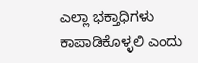ಎಲ್ಲಾ ಭಕ್ತಾಧಿಗಳು ಕಾಪಾಡಿಕೊಳ್ಳಲಿ ಎಂದು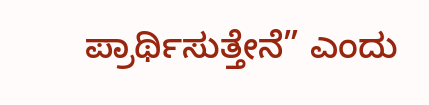ಪ್ರಾರ್ಥಿಸುತ್ತೇನೆ” ಎಂದು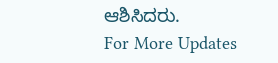ಆಶಿಸಿದರು.
For More Updates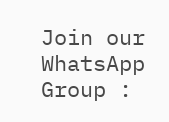Join our WhatsApp Group :